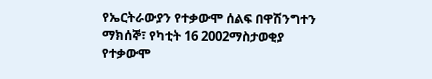የኤርትራውያን የተቃውሞ ሰልፍ በዋሽንግተን
ማክሰኞ፣ የካቲት 16 2002ማስታወቂያ
የተቃውሞ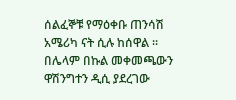ሰልፈኞቹ የማዕቀቡ ጠንሳሽ አሜሪካ ናት ሲሉ ከሰዋል ። በሌላም በኩል መቀመጫውን ዋሽንግተን ዲሲ ያደረገው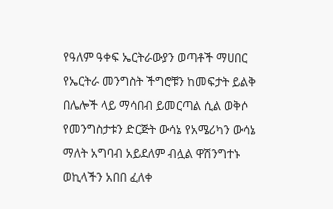የዓለም ዓቀፍ ኤርትራውያን ወጣቶች ማሀበር የኤርትራ መንግስት ችግሮቹን ከመፍታት ይልቅ በሌሎች ላይ ማሳበብ ይመርጣል ሲል ወቅሶ የመንግስታቱን ድርጅት ውሳኔ የአሜሪካን ውሳኔ ማለት አግባብ አይደለም ብሏል ዋሽንግተኑ ወኪላችን አበበ ፈለቀ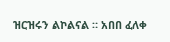ዝርዝሩን ልኮልናል ። አበበ ፈለቀ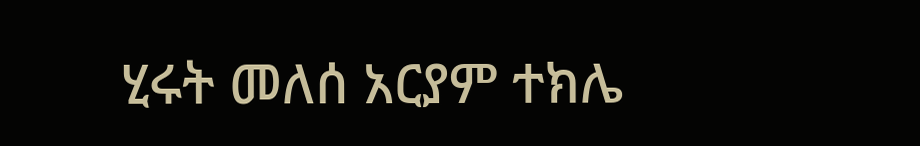ሂሩት መለሰ አርያም ተክሌ